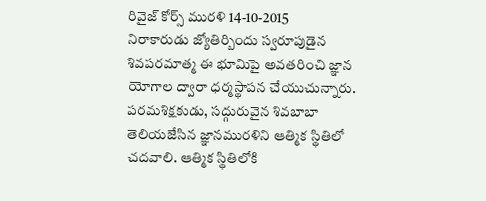రివైజ్ కోర్స్ మురళి 14-10-2015
నిరాకారుడు జ్యోతిర్బిందు స్వరూపుడైన శివపరమాత్మ ఈ భూమిపై అవతరించి జ్ఞాన యోగాల ద్వారా ధర్మస్థాపన చేయుచున్నారు.
పరమశిక్షకుడు, సద్గురువైన శివబాబా తెలియజేసిన జ్ఞానమురళిని ఆత్మిక స్థితిలో చదవాలి. ఆత్మిక స్థితిలోకి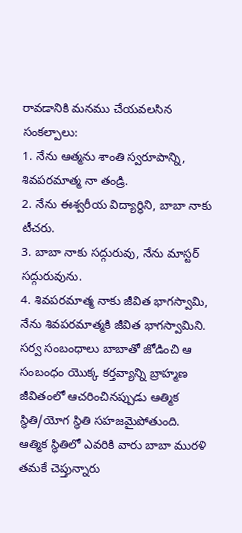రావడానికి మనము చేయవలసిన సంకల్పాలు:
1. నేను ఆత్మను శాంతి స్వరూపాన్ని, శివపరమాత్మ నా తండ్రి.
2. నేను ఈశ్వరీయ విద్యార్థిని, బాబా నాకు టీచరు.
3. బాబా నాకు సద్గురువు, నేను మాస్టర్ సద్గురువును.
4. శివపరమాత్మ నాకు జీవిత భాగస్వామి, నేను శివపరమాత్మకి జీవిత భాగస్వామిని.
సర్వ సంబంధాలు బాబాతో జోడించి ఆ సంబంధం యొక్క కర్తవ్యాన్ని బ్రాహ్మణ జీవితంలో ఆచరించినప్పుడు ఆత్మిక స్థితి/యోగ స్థితి సహజమైపోతుంది.
ఆత్మిక స్థితిలో ఎవరికి వారు బాబా మురళి తమకే చెప్తున్నారు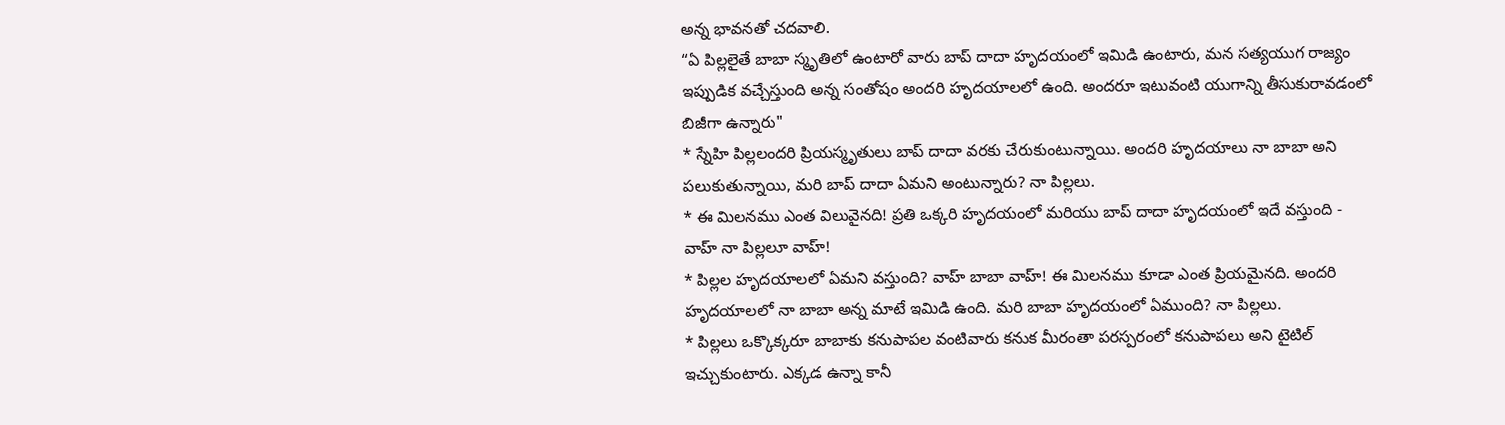అన్న భావనతో చదవాలి.
“ఏ పిల్లలైతే బాబా స్మృతిలో ఉంటారో వారు బాప్ దాదా హృదయంలో ఇమిడి ఉంటారు, మన సత్యయుగ రాజ్యం ఇప్పుడిక వచ్చేస్తుంది అన్న సంతోషం అందరి హృదయాలలో ఉంది. అందరూ ఇటువంటి యుగాన్ని తీసుకురావడంలో బిజీగా ఉన్నారు"
* స్నేహి పిల్లలందరి ప్రియస్మృతులు బాప్ దాదా వరకు చేరుకుంటున్నాయి. అందరి హృదయాలు నా బాబా అని పలుకుతున్నాయి, మరి బాప్ దాదా ఏమని అంటున్నారు? నా పిల్లలు.
* ఈ మిలనము ఎంత విలువైనది! ప్రతి ఒక్కరి హృదయంలో మరియు బాప్ దాదా హృదయంలో ఇదే వస్తుంది - వాహ్ నా పిల్లలూ వాహ్!
* పిల్లల హృదయాలలో ఏమని వస్తుంది? వాహ్ బాబా వాహ్! ఈ మిలనము కూడా ఎంత ప్రియమైనది. అందరి హృదయాలలో నా బాబా అన్న మాటే ఇమిడి ఉంది. మరి బాబా హృదయంలో ఏముంది? నా పిల్లలు.
* పిల్లలు ఒక్కొక్కరూ బాబాకు కనుపాపల వంటివారు కనుక మీరంతా పరస్పరంలో కనుపాపలు అని టైటిల్ ఇచ్చుకుంటారు. ఎక్కడ ఉన్నా కానీ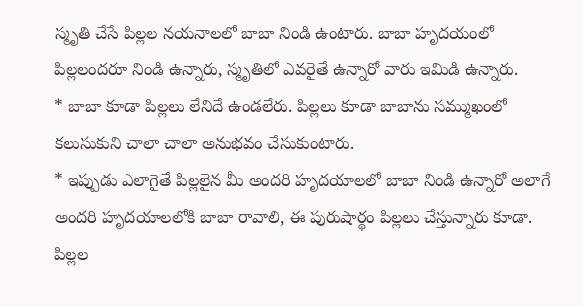స్మృతి చేసే పిల్లల నయనాలలో బాబా నిండి ఉంటారు. బాబా హృదయంలో పిల్లలందరూ నిండి ఉన్నారు, స్మృతిలో ఎవరైతే ఉన్నారో వారు ఇమిడి ఉన్నారు.
* బాబా కూడా పిల్లలు లేనిదే ఉండలేరు. పిల్లలు కూడా బాబాను సమ్ముఖంలో కలుసుకుని చాలా చాలా అనుభవం చేసుకుంటారు.
* ఇప్పుడు ఎలాగైతే పిల్లలైన మీ అందరి హృదయాలలో బాబా నిండి ఉన్నారో అలాగే అందరి హృదయాలలోకి బాబా రావాలి, ఈ పురుషార్థం పిల్లలు చేస్తున్నారు కూడా. పిల్లల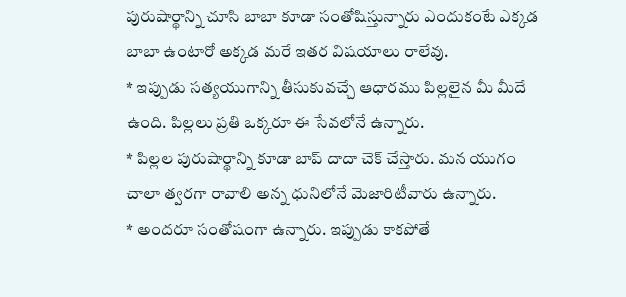పురుషార్థాన్ని చూసి బాబా కూడా సంతోషిస్తున్నారు ఎందుకంటే ఎక్కడ బాబా ఉంటారో అక్కడ మరే ఇతర విషయాలు రాలేవు.
* ఇప్పుడు సత్యయుగాన్ని తీసుకువచ్చే ఆధారము పిల్లలైన మీ మీదే ఉంది. పిల్లలు ప్రతి ఒక్కరూ ఈ సేవలోనే ఉన్నారు.
* పిల్లల పురుషార్థాన్ని కూడా బాప్ దాదా చెక్ చేస్తారు. మన యుగం చాలా త్వరగా రావాలి అన్న ధునిలోనే మెజారిటీవారు ఉన్నారు.
* అందరూ సంతోషంగా ఉన్నారు. ఇప్పుడు కాకపోతే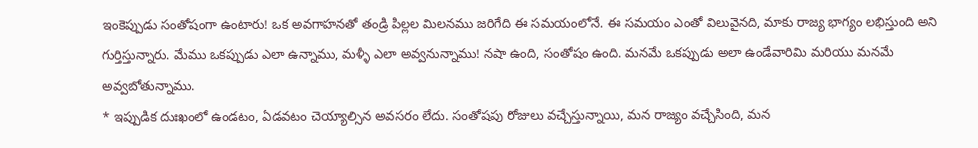ఇంకెప్పుడు సంతోషంగా ఉంటారు! ఒక అవగాహనతో తండ్రి పిల్లల మిలనము జరిగేది ఈ సమయంలోనే. ఈ సమయం ఎంతో విలువైనది, మాకు రాజ్య భాగ్యం లభిస్తుంది అని గుర్తిస్తున్నారు. మేము ఒకప్పుడు ఎలా ఉన్నాము, మళ్ళీ ఎలా అవ్వనున్నాము! నషా ఉంది, సంతోషం ఉంది. మనమే ఒకప్పుడు అలా ఉండేవారిమి మరియు మనమే అవ్వబోతున్నాము.
* ఇప్పుడిక దుఃఖంలో ఉండటం, ఏడవటం చెయ్యాల్సిన అవసరం లేదు. సంతోషపు రోజులు వచ్చేస్తున్నాయి, మన రాజ్యం వచ్చేసింది, మన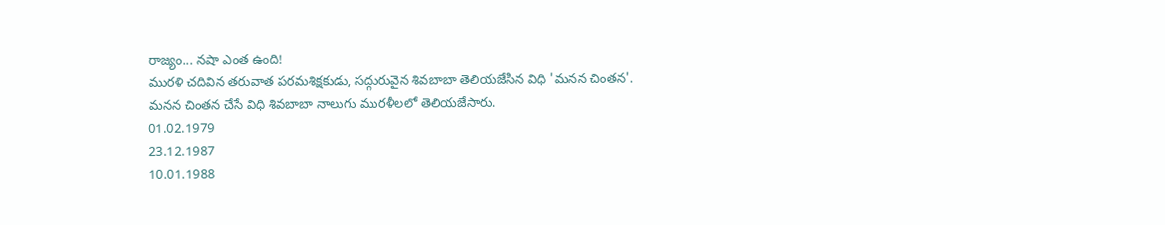రాజ్యం... నషా ఎంత ఉంది!
మురళి చదివిన తరువాత పరమశిక్షకుడు, సద్గురువైన శివబాబా తెలియజేసిన విధి 'మనన చింతన'.
మనన చింతన చేసే విధి శివబాబా నాలుగు మురళీలలో తెలియజేసారు.
01.02.1979
23.12.1987
10.01.1988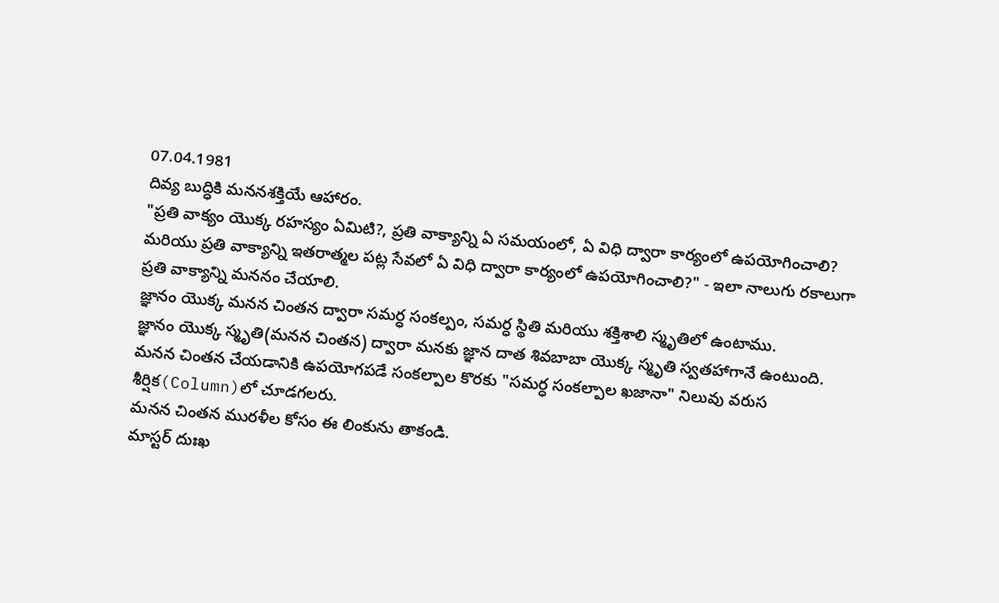07.04.1981
దివ్య బుద్ధికి మననశక్తియే ఆహారం.
"ప్రతి వాక్యం యొక్క రహస్యం ఏమిటి?, ప్రతి వాక్యాన్ని ఏ సమయంలో, ఏ విధి ద్వారా కార్యంలో ఉపయోగించాలి? మరియు ప్రతి వాక్యాన్ని ఇతరాత్మల పట్ల సేవలో ఏ విధి ద్వారా కార్యంలో ఉపయోగించాలి?" - ఇలా నాలుగు రకాలుగా ప్రతి వాక్యాన్ని మననం చేయాలి.
జ్ఞానం యొక్క మనన చింతన ద్వారా సమర్ధ సంకల్పం, సమర్ధ స్థితి మరియు శక్తిశాలి స్మృతిలో ఉంటాము.
జ్ఞానం యొక్క స్మృతి(మనన చింతన) ద్వారా మనకు జ్ఞాన దాత శివబాబా యొక్క స్మృతి స్వతహాగానే ఉంటుంది.
మనన చింతన చేయడానికి ఉపయోగపడే సంకల్పాల కొరకు "సమర్ధ సంకల్పాల ఖజానా" నిలువు వరుస శీర్షిక(Column)లో చూడగలరు.
మనన చింతన మురళీల కోసం ఈ లింకును తాకండి.
మాస్టర్ దుఃఖ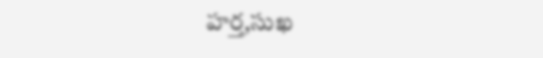హర్త,సుఖ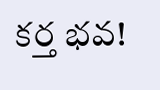కర్త భవ!